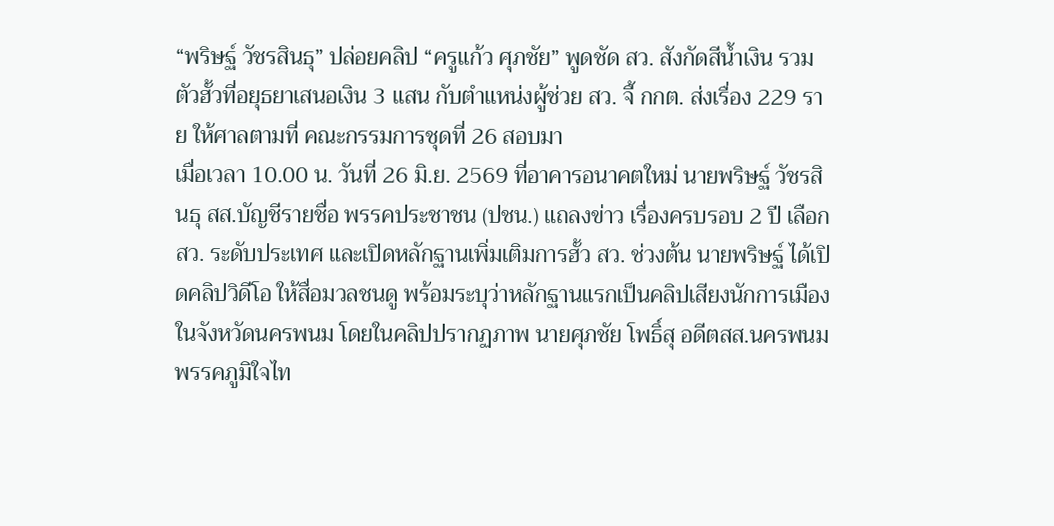“พริษฐ์ วัชรสินธุ” ปล่อยคลิป “ครูแก้ว ศุภชัย” พูดชัด สว. สังกัดสีน้ำเงิน รวมตัวฮั้วที่อยุธยาเสนอเงิน 3 แสน กับตำแหน่งผู้ช่วย สว. จี้ กกต. ส่งเรื่อง 229 ราย ให้ศาลตามที่ คณะกรรมการชุดที่ 26 สอบมา
เมื่อเวลา 10.00 น. วันที่ 26 มิ.ย. 2569 ที่อาคารอนาคตใหม่ นายพริษฐ์ วัชรสินธุ สส.บัญชีรายชื่อ พรรคประชาชน (ปชน.) แถลงข่าว เรื่องครบรอบ 2 ปี เลือก สว. ระดับประเทศ และเปิดหลักฐานเพิ่มเติมการฮั้ว สว. ช่วงต้น นายพริษฐ์ ได้เปิดคลิปวิดีโอ ให้สื่อมวลชนดู พร้อมระบุว่าหลักฐานแรกเป็นคลิปเสียงนักการเมืองในจังหวัดนครพนม โดยในคลิปปรากฏภาพ นายศุภชัย โพธิ์สุ อดีตสส.นครพนม พรรคภูมิใจไท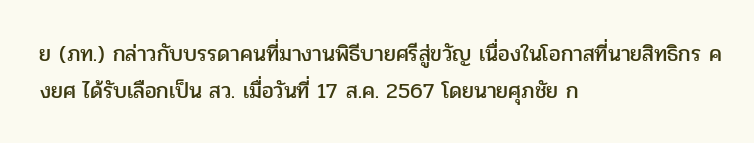ย (ภท.) กล่าวกับบรรดาคนที่มางานพิธีบายศรีสู่ขวัญ เนื่องในโอกาสที่นายสิทธิกร คงยศ ได้รับเลือกเป็น สว. เมื่อวันที่ 17 ส.ค. 2567 โดยนายศุภชัย ก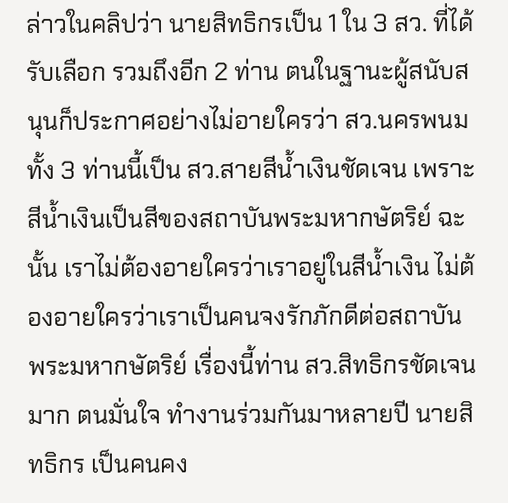ล่าวในคลิปว่า นายสิทธิกรเป็น 1 ใน 3 สว. ที่ได้รับเลือก รวมถึงอีก 2 ท่าน ตนในฐานะผู้สนับสนุนก็ประกาศอย่างไม่อายใครว่า สว.นครพนมทั้ง 3 ท่านนี้เป็น สว.สายสีน้ำเงินชัดเจน เพราะสีน้ำเงินเป็นสีของสถาบันพระมหากษัตริย์ ฉะนั้น เราไม่ต้องอายใครว่าเราอยู่ในสีน้ำเงิน ไม่ต้องอายใครว่าเราเป็นคนจงรักภักดีต่อสถาบันพระมหากษัตริย์ เรื่องนี้ท่าน สว.สิทธิกรชัดเจนมาก ตนมั่นใจ ทำงานร่วมกันมาหลายปี นายสิทธิกร เป็นคนคง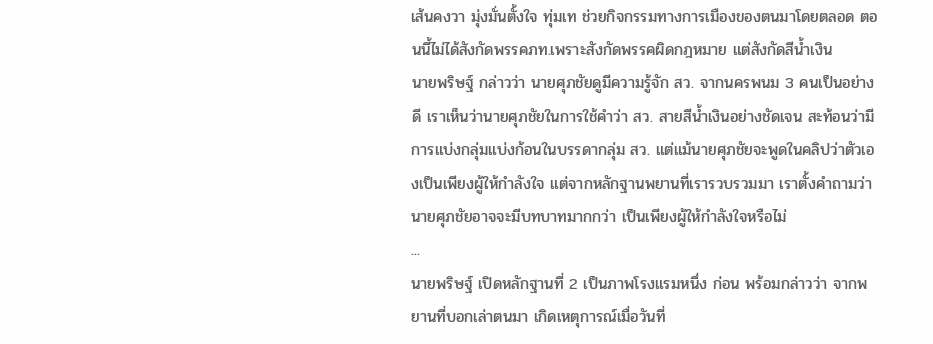เส้นคงวา มุ่งมั่นตั้งใจ ทุ่มเท ช่วยกิจกรรมทางการเมืองของตนมาโดยตลอด ตอนนี้ไม่ได้สังกัดพรรคภท.เพราะสังกัดพรรคผิดกฎหมาย แต่สังกัดสีน้ำเงิน
นายพริษฐ์ กล่าวว่า นายศุภชัยดูมีความรู้จัก สว. จากนครพนม 3 คนเป็นอย่างดี เราเห็นว่านายศุภชัยในการใช้คำว่า สว. สายสีน้ำเงินอย่างชัดเจน สะท้อนว่ามีการแบ่งกลุ่มแบ่งก้อนในบรรดากลุ่ม สว. แต่แม้นายศุภชัยจะพูดในคลิปว่าตัวเองเป็นเพียงผู้ให้กำลังใจ แต่จากหลักฐานพยานที่เรารวบรวมมา เราตั้งคำถามว่านายศุภชัยอาจจะมีบทบาทมากกว่า เป็นเพียงผู้ให้กำลังใจหรือไม่
...
นายพริษฐ์ เปิดหลักฐานที่ 2 เป็นภาพโรงแรมหนึ่ง ก่อน พร้อมกล่าวว่า จากพยานที่บอกเล่าตนมา เกิดเหตุการณ์เมื่อวันที่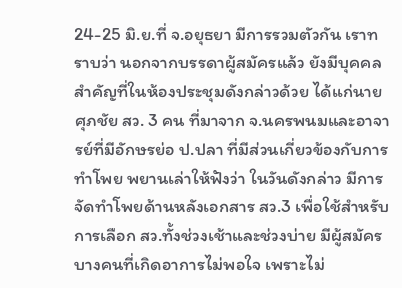24-25 มิ.ย.ที่ จ.อยุธยา มีการรวมตัวกัน เราทราบว่า นอกจากบรรดาผู้สมัครแล้ว ยังมีบุคคลสำคัญที่ในห้องประชุมดังกล่าวด้วย ได้แก่นายศุภชัย สว. 3 คน ที่มาจาก จ.นครพนมและอาจารย์ที่มีอักษรย่อ ป.ปลา ที่มีส่วนเกี่ยวข้องกับการทำโพย พยานเล่าให้ฟังว่า ในวันดังกล่าว มีการจัดทำโพยด้านหลังเอกสาร สว.3 เพื่อใช้สำหรับการเลือก สว.ทั้งช่วงเช้าและช่วงบ่าย มีผู้สมัครบางคนที่เกิดอาการไม่พอใจ เพราะไม่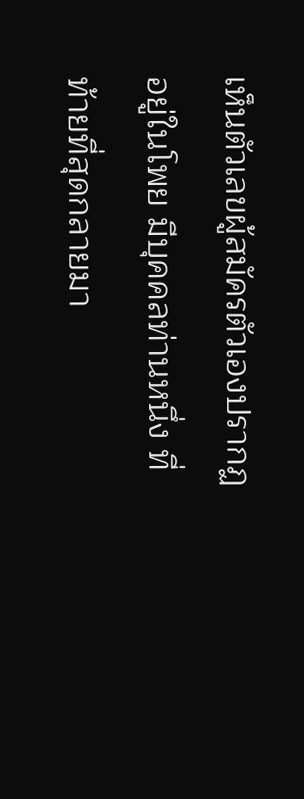เห็นตัวเลขผู้สมัครตัวเองปรากฏอยู่ในโพย มีบุคคลท่านหนึ่ง ที่ท้ายที่สุดกลายมา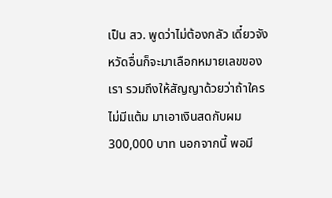เป็น สว. พูดว่าไม่ต้องกลัว เดี๋ยวจังหวัดอื่นก็จะมาเลือกหมายเลขของเรา รวมถึงให้สัญญาด้วยว่าถ้าใครไม่มีแต้ม มาเอาเงินสดกับผม 300,000 บาท นอกจากนี้ พอมี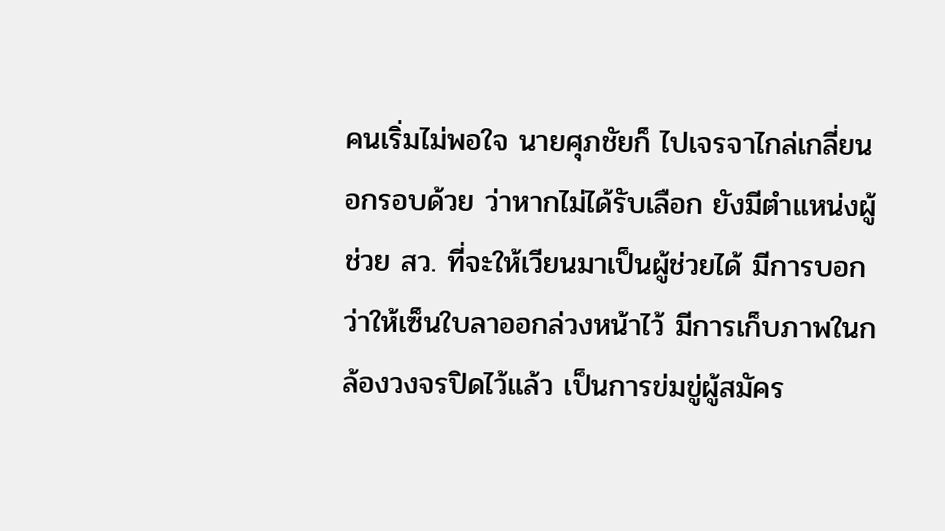คนเริ่มไม่พอใจ นายศุภชัยก็ ไปเจรจาไกล่เกลี่ยนอกรอบด้วย ว่าหากไม่ได้รับเลือก ยังมีตำแหน่งผู้ช่วย สว. ที่จะให้เวียนมาเป็นผู้ช่วยได้ มีการบอกว่าให้เซ็นใบลาออกล่วงหน้าไว้ มีการเก็บภาพในกล้องวงจรปิดไว้แล้ว เป็นการข่มขู่ผู้สมัคร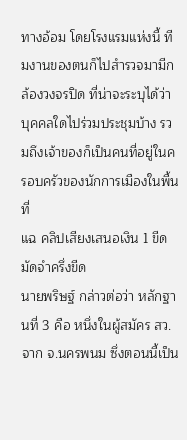ทางอ้อม โดยโรงแรมแห่งนี้ ทีมงานของตนก็ไปสำรวจมามีกล้องวงจรปิด ที่น่าจะระบุได้ว่าบุคคลใดไปร่วมประชุมบ้าง รวมถึงเจ้าของก็เป็นคนที่อยู่ในครอบครัวของนักการเมืองในพื้นที่
แฉ คลิปเสียงเสนอเงิน 1 ขีด มัดจำครึ่งขีด
นายพริษฐ์ กล่าวต่อว่า หลักฐานที่ 3 คือ หนึ่งในผู้สมัคร สว. จาก จ.นครพนม ซึ่งตอนนี้เป็น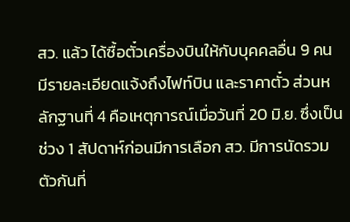สว. แล้ว ได้ซื้อตั๋วเครื่องบินให้กับบุคคลอื่น 9 คน มีรายละเอียดแจ้งถึงไฟท์บิน และราคาตั๋ว ส่วนหลักฐานที่ 4 คือเหตุการณ์เมื่อวันที่ 20 มิ.ย. ซึ่งเป็นช่วง 1 สัปดาห์ก่อนมีการเลือก สว. มีการนัดรวมตัวกันที่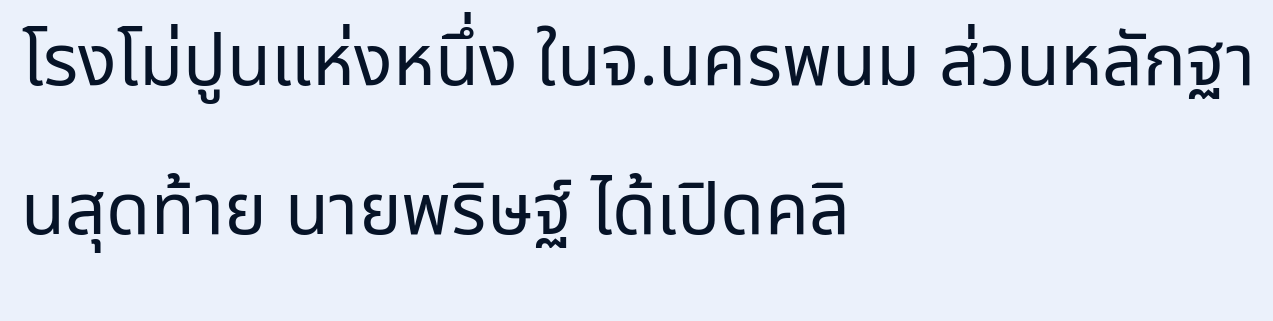โรงโม่ปูนแห่งหนึ่ง ในจ.นครพนม ส่วนหลักฐานสุดท้าย นายพริษฐ์ ได้เปิดคลิ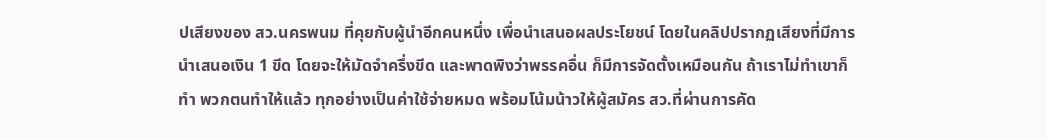ปเสียงของ สว.นครพนม ที่คุยกับผู้นำอีกคนหนึ่ง เพื่อนำเสนอผลประโยชน์ โดยในคลิปปรากฏเสียงที่มีการนำเสนอเงิน 1 ขีด โดยจะให้มัดจำครึ่งขีด และพาดพิงว่าพรรคอื่น ก็มีการจัดตั้งเหมือนกัน ถ้าเราไม่ทำเขาก็ทำ พวกตนทำให้แล้ว ทุกอย่างเป็นค่าใช้จ่ายหมด พร้อมโน้มน้าวให้ผู้สมัคร สว.ที่ผ่านการคัด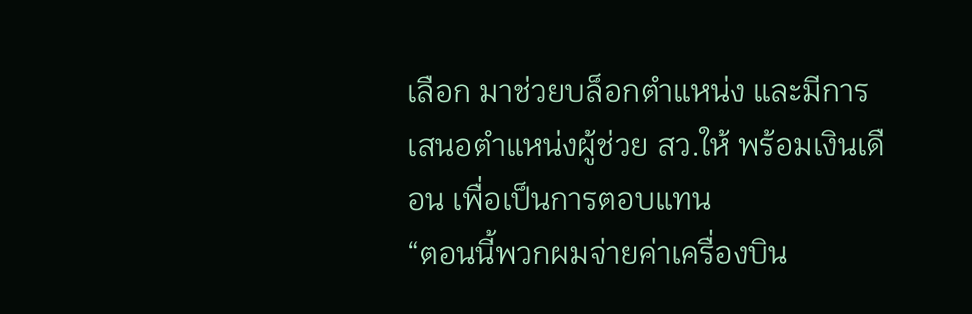เลือก มาช่วยบล็อกตำแหน่ง และมีการเสนอตำแหน่งผู้ช่วย สว.ให้ พร้อมเงินเดือน เพื่อเป็นการตอบแทน
“ตอนนี้พวกผมจ่ายค่าเครื่องบิน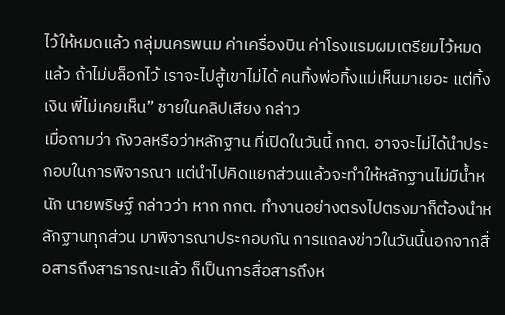ไว้ให้หมดแล้ว กลุ่มนครพนม ค่าเครื่องบิน ค่าโรงแรมผมเตรียมไว้หมดแล้ว ถ้าไม่บล็อกไว้ เราจะไปสู้เขาไม่ได้ คนทิ้งพ่อทิ้งแม่เห็นมาเยอะ แต่ทิ้งเงิน พี่ไม่เคยเห็น” ชายในคลิปเสียง กล่าว
เมื่อถามว่า กังวลหรือว่าหลักฐาน ที่เปิดในวันนี้ กกต. อาจจะไม่ได้นำประกอบในการพิจารณา แต่นำไปคิดแยกส่วนแล้วจะทำให้หลักฐานไม่มีน้ำหนัก นายพริษฐ์ กล่าวว่า หาก กกต. ทำงานอย่างตรงไปตรงมาก็ต้องนำหลักฐานทุกส่วน มาพิจารณาประกอบกัน การแถลงข่าวในวันนี้นอกจากสื่อสารถึงสาธารณะแล้ว ก็เป็นการสื่อสารถึงห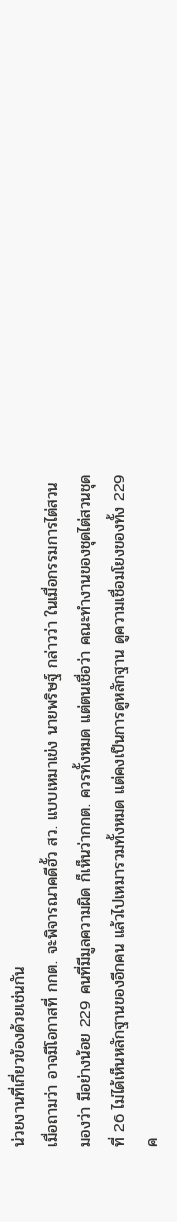น่วยงานที่เกี่ยวข้องด้วยเช่นกัน
เมื่อถามว่า อาจมีโอกาสที่ กกต. จะพิจารณาคดีฮั้ว สว. แบบเหมาเข่ง นายพริษฐ์ กล่าวว่า ในเมื่อกรรมการไต่สวน มองว่า มีอย่างน้อย 229 คนที่มีมูลความผิด ก็เห็นว่ากกต. ควรทั้งหมด แต่ตนเชื่อว่า คณะทำงานของชุดไต่สวนชุดที่ 26 ไม่ได้เห็นหลักฐานของอีกคน แล้วไปเหมารวมทั้งหมด แต่คงเป็นการดูหลักฐาน ดูความเชื่อมโยงของทั้ง 229 ค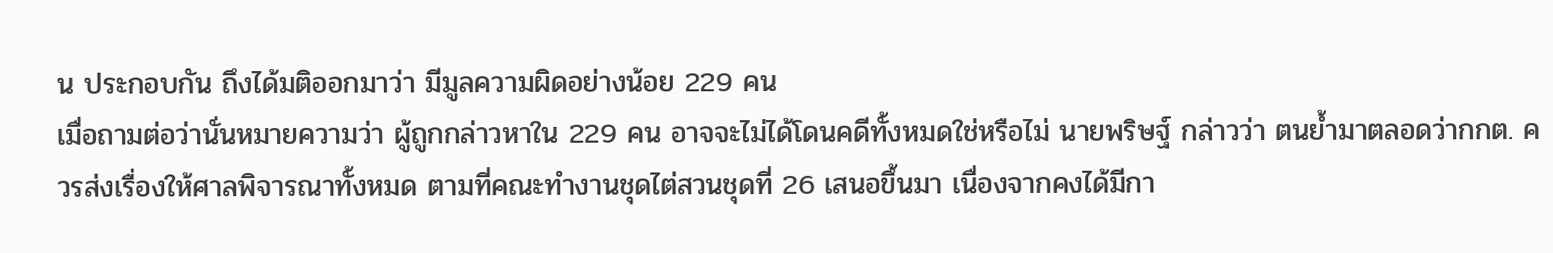น ประกอบกัน ถึงได้มติออกมาว่า มีมูลความผิดอย่างน้อย 229 คน
เมื่อถามต่อว่านั่นหมายความว่า ผู้ถูกกล่าวหาใน 229 คน อาจจะไม่ได้โดนคดีทั้งหมดใช่หรือไม่ นายพริษฐ์ กล่าวว่า ตนย้ำมาตลอดว่ากกต. ควรส่งเรื่องให้ศาลพิจารณาทั้งหมด ตามที่คณะทำงานชุดไต่สวนชุดที่ 26 เสนอขึ้นมา เนื่องจากคงได้มีกา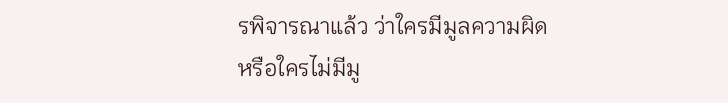รพิจารณาแล้ว ว่าใครมีมูลความผิดหรือใครไม่มีมู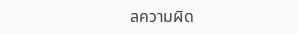ลความผิด